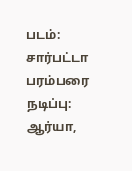படம்: சார்பட்டா பரம்பரை
நடிப்பு: ஆர்யா,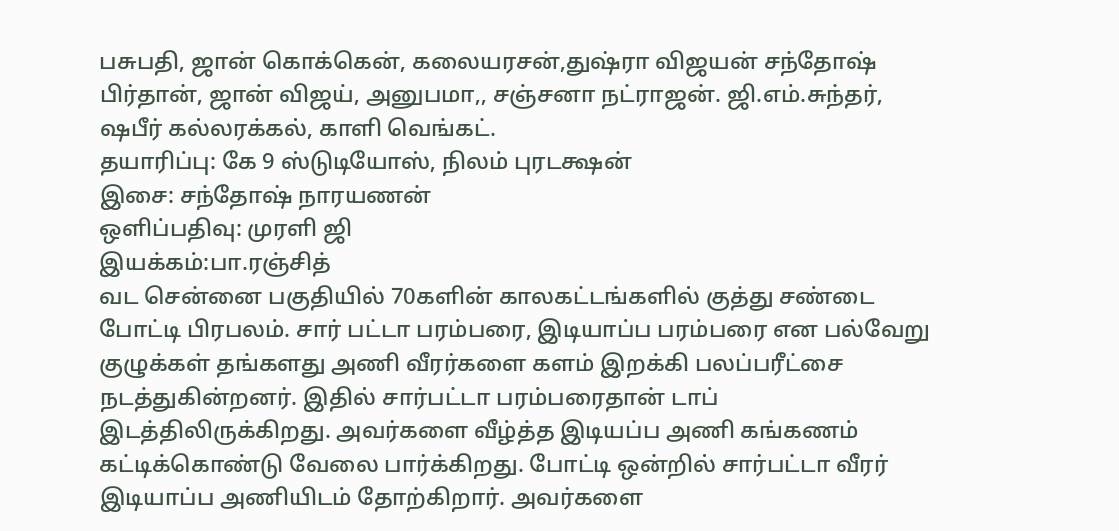பசுபதி, ஜான் கொக்கென், கலையரசன்,துஷ்ரா விஜயன் சந்தோஷ் பிர்தான், ஜான் விஜய், அனுபமா,, சஞ்சனா நட்ராஜன். ஜி.எம்.சுந்தர், ஷபீர் கல்லரக்கல், காளி வெங்கட்.
தயாரிப்பு: கே 9 ஸ்டுடியோஸ், நிலம் புரடக்ஷன்
இசை: சந்தோஷ் நாரயணன்
ஒளிப்பதிவு: முரளி ஜி
இயக்கம்:பா.ரஞ்சித்
வட சென்னை பகுதியில் 70களின் காலகட்டங்களில் குத்து சண்டை போட்டி பிரபலம். சார் பட்டா பரம்பரை, இடியாப்ப பரம்பரை என பல்வேறு குழுக்கள் தங்களது அணி வீரர்களை களம் இறக்கி பலப்பரீட்சை நடத்துகின்றனர். இதில் சார்பட்டா பரம்பரைதான் டாப் இடத்திலிருக்கிறது. அவர்களை வீழ்த்த இடியப்ப அணி கங்கணம் கட்டிக்கொண்டு வேலை பார்க்கிறது. போட்டி ஒன்றில் சார்பட்டா வீரர் இடியாப்ப அணியிடம் தோற்கிறார். அவர்களை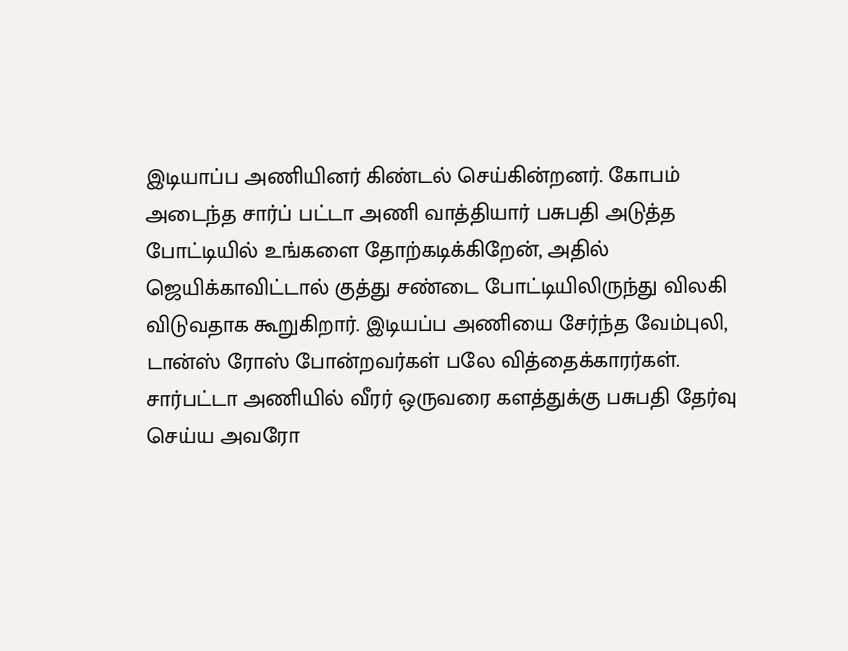இடியாப்ப அணியினர் கிண்டல் செய்கின்றனர். கோபம் அடைந்த சார்ப் பட்டா அணி வாத்தியார் பசுபதி அடுத்த போட்டியில் உங்களை தோற்கடிக்கிறேன், அதில் ஜெயிக்காவிட்டால் குத்து சண்டை போட்டியிலிருந்து விலகி விடுவதாக கூறுகிறார். இடியப்ப அணியை சேர்ந்த வேம்புலி, டான்ஸ் ரோஸ் போன்றவர்கள் பலே வித்தைக்காரர்கள். சார்பட்டா அணியில் வீரர் ஒருவரை களத்துக்கு பசுபதி தேர்வு செய்ய அவரோ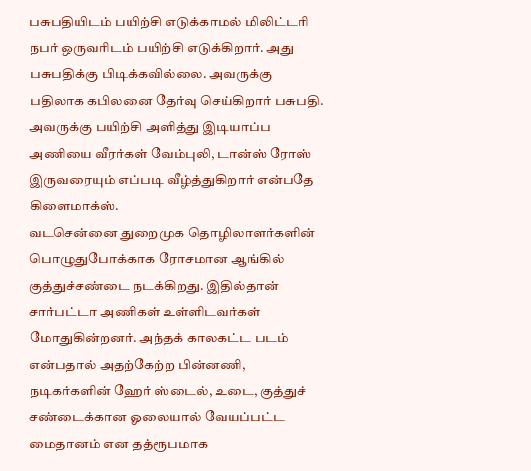பசுபதியிடம் பயிற்சி எடுக்காமல் மிலிட்டரி நபர் ஒருவரிடம் பயிற்சி எடுக்கிறார். அது பசுபதிக்கு பிடிக்கவில்லை. அவருக்கு பதிலாக கபிலனை தேர்வு செய்கிறார் பசுபதி. அவருக்கு பயிற்சி அளித்து இடியாப்ப அணியை வீரர்கள் வேம்புலி, டான்ஸ் ரோஸ் இருவரையும் எப்படி வீழ்த்துகிறார் என்பதே கிளைமாக்ஸ்.
வடசென்னை துறைமுக தொழிலாளர்களின் பொழுதுபோக்காக ரோசமான ஆங்கில் குத்துச்சண்டை நடக்கிறது. இதில்தான் சார்பட்டா அணிகள் உள்ளிடவர்கள் மோதுகின்றனர். அந்தக் காலகட்ட படம் என்பதால் அதற்கேற்ற பின்னணி, நடிகர்களின் ஹேர் ஸ்டைல், உடை, குத்துச் சண்டைக்கான ஓலையால் வேயப்பட்ட மைதானம் என தத்ரூபமாக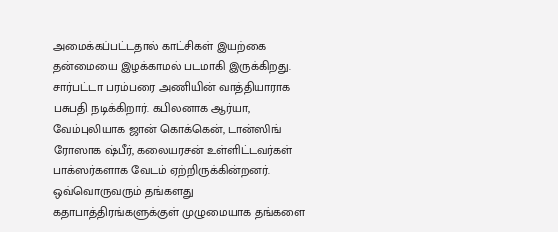அமைக்கப்பட்டதால் காட்சிகள் இயற்கை தன்மையை இழக்காமல் படமாகி இருக்கிறது.
சார்பட்டா பரம்பரை அணியின் வாத்தியாராக பசுபதி நடிக்கிறார். கபிலனாக ஆர்யா, வேம்புலியாக ஜான் கொக்கென், டான்ஸிங் ரோஸாக ஷ்பீர், கலையரசன் உள்ளிட்டவர்கள் பாக்ஸர்களாக வேடம் ஏற்றிருக்கின்றனர். ஒவ்வொருவரும் தங்களது கதாபாத்திரங்களுக்குள் முழுமையாக தங்களை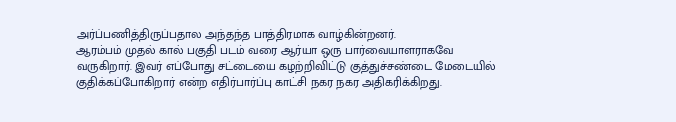அர்ப்பணித்திருப்பதால அந்தந்த பாத்திரமாக வாழ்கின்றனர்.
ஆரம்பம் முதல் கால் பகுதி படம் வரை ஆர்யா ஒரு பார்வையாளராகவே வருகிறார். இவர் எப்போது சட்டையை கழற்றிவிட்டு குத்துச்சண்டை மேடையில் குதிக்கப்போகிறார் என்ற எதிர்பார்ப்பு காட்சி நகர நகர அதிகரிக்கிறது.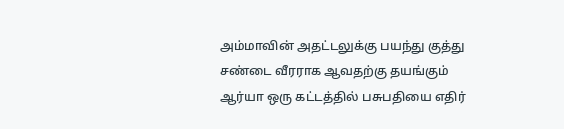அம்மாவின் அதட்டலுக்கு பயந்து குத்து சண்டை வீரராக ஆவதற்கு தயங்கும் ஆர்யா ஒரு கட்டத்தில் பசுபதியை எதிர்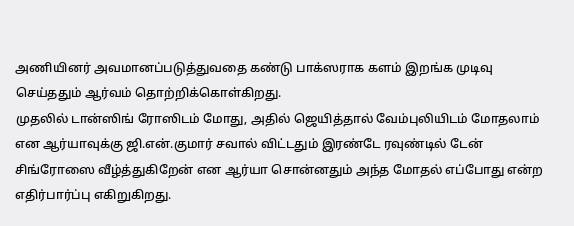அணியினர் அவமானப்படுத்துவதை கண்டு பாக்ஸராக களம் இறங்க முடிவு செய்ததும் ஆர்வம் தொற்றிக்கொள்கிறது.
முதலில் டான்ஸிங் ரோஸிடம் மோது, அதில் ஜெயித்தால் வேம்புலியிடம் மோதலாம் என ஆர்யாவுக்கு ஜி.என்.குமார் சவால் விட்டதும் இரண்டே ரவுண்டில் டேன் சிங்ரோஸை வீழ்த்துகிறேன் என ஆர்யா சொன்னதும் அந்த மோதல் எப்போது என்ற எதிர்பார்ப்பு எகிறுகிறது.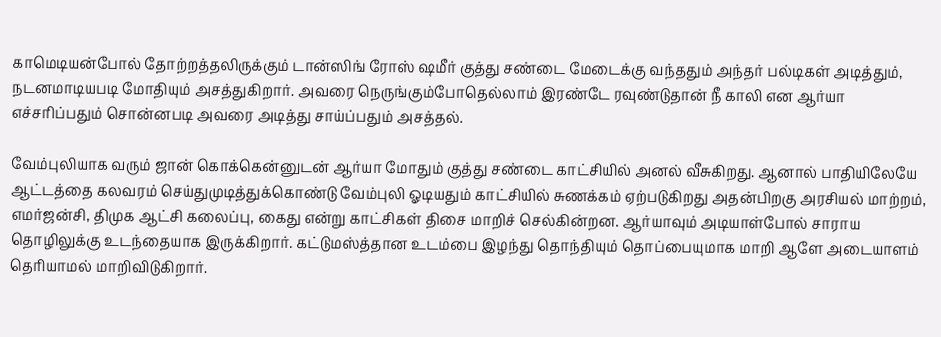காமெடியன்போல் தோற்றத்தலிருக்கும் டான்ஸிங் ரோஸ் ஷமீர் குத்து சண்டை மேடைக்கு வந்ததும் அந்தர் பல்டிகள் அடித்தும், நடனமாடியபடி மோதியும் அசத்துகிறார். அவரை நெருங்கும்போதெல்லாம் இரண்டே ரவுண்டுதான் நீ காலி என ஆர்யா எச்சரிப்பதும் சொன்னபடி அவரை அடித்து சாய்ப்பதும் அசத்தல்.

வேம்புலியாக வரும் ஜான் கொக்கென்னுடன் ஆர்யா மோதும் குத்து சண்டை காட்சியில் அனல் வீசுகிறது. ஆனால் பாதியிலேயே ஆட்டத்தை கலவரம் செய்துமுடித்துக்கொண்டு வேம்புலி ஓடியதும் காட்சியில் சுணக்கம் ஏற்படுகிறது அதன்பிறகு அரசியல் மாற்றம், எமர்ஜன்சி, திமுக ஆட்சி கலைப்பு, கைது என்று காட்சிகள் திசை மாறிச் செல்கின்றன. ஆர்யாவும் அடியாள்போல் சாராய தொழிலுக்கு உடந்தையாக இருக்கிறார். கட்டுமஸ்த்தான உடம்பை இழந்து தொந்தியும் தொப்பையுமாக மாறி ஆளே அடையாளம் தெரியாமல் மாறிவிடுகிறார்.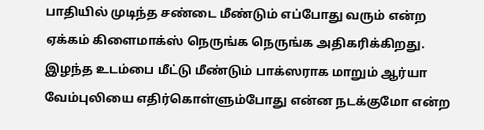பாதியில் முடிந்த சண்டை மீண்டும் எப்போது வரும் என்ற ஏக்கம் கிளைமாக்ஸ் நெருங்க நெருங்க அதிகரிக்கிறது. இழந்த உடம்பை மீட்டு மீண்டும் பாக்ஸராக மாறும் ஆர்யா வேம்புலியை எதிர்கொள்ளும்போது என்ன நடக்குமோ என்ற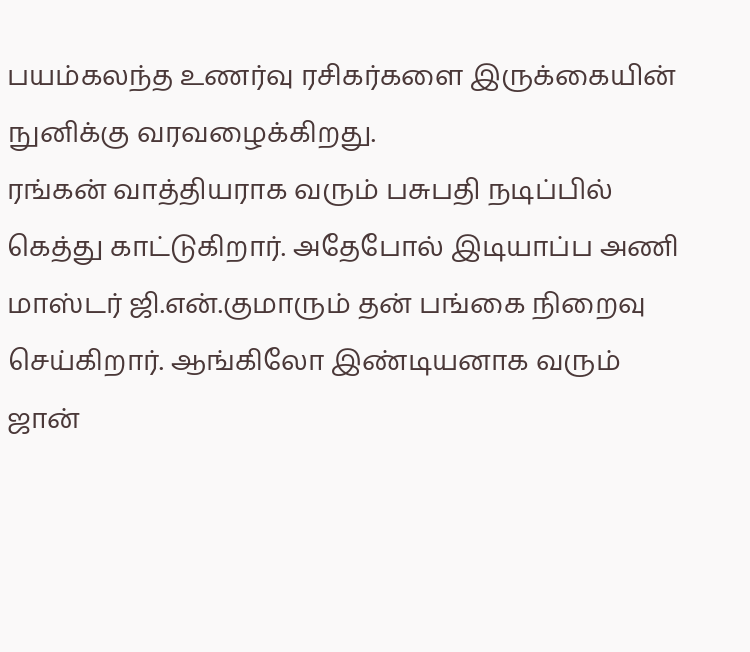பயம்கலந்த உணர்வு ரசிகர்களை இருக்கையின் நுனிக்கு வரவழைக்கிறது.
ரங்கன் வாத்தியராக வரும் பசுபதி நடிப்பில் கெத்து காட்டுகிறார். அதேபோல் இடியாப்ப அணி மாஸ்டர் ஜி.என்.குமாரும் தன் பங்கை நிறைவு செய்கிறார். ஆங்கிலோ இண்டியனாக வரும் ஜான்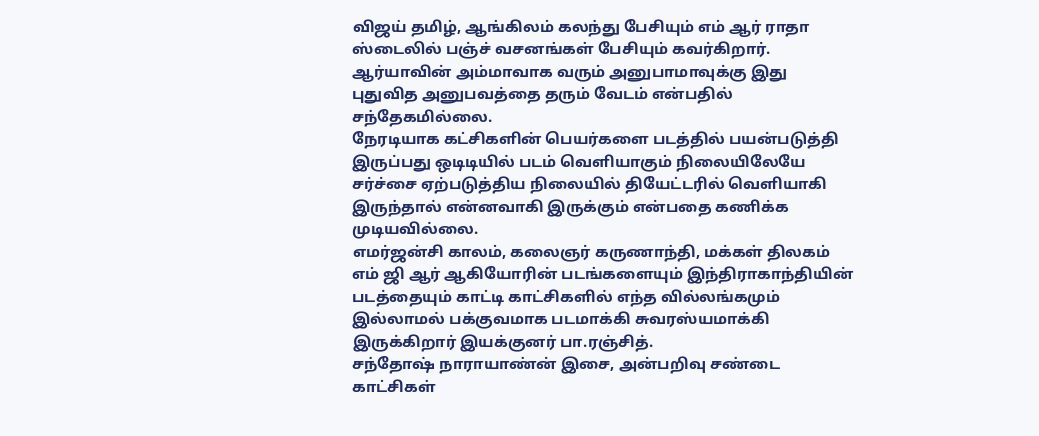விஜய் தமிழ், ஆங்கிலம் கலந்து பேசியும் எம் ஆர் ராதா ஸ்டைலில் பஞ்ச் வசனங்கள் பேசியும் கவர்கிறார். ஆர்யாவின் அம்மாவாக வரும் அனுபாமாவுக்கு இது புதுவித அனுபவத்தை தரும் வேடம் என்பதில் சந்தேகமில்லை.
நேரடியாக கட்சிகளின் பெயர்களை படத்தில் பயன்படுத்தி இருப்பது ஒடிடியில் படம் வெளியாகும் நிலையிலேயே சர்ச்சை ஏற்படுத்திய நிலையில் தியேட்டரில் வெளியாகி இருந்தால் என்னவாகி இருக்கும் என்பதை கணிக்க முடியவில்லை.
எமர்ஜன்சி காலம், கலைஞர் கருணாந்தி, மக்கள் திலகம் எம் ஜி ஆர் ஆகியோரின் படங்களையும் இந்திராகாந்தியின் படத்தையும் காட்டி காட்சிகளில் எந்த வில்லங்கமும் இல்லாமல் பக்குவமாக படமாக்கி சுவரஸ்யமாக்கி இருக்கிறார் இயக்குனர் பா.ரஞ்சித்.
சந்தோஷ் நாராயாண்ன் இசை, அன்பறிவு சண்டை காட்சிகள்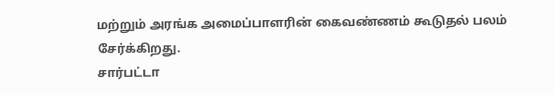மற்றும் அரங்க அமைப்பாளரின் கைவண்ணம் கூடுதல் பலம் சேர்க்கிறது.
சார்பட்டா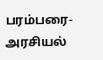பரம்பரை- அரசியல்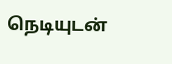நெடியுடன்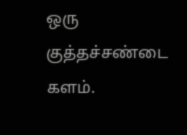ஒரு குத்தச்சண்டை களம்.